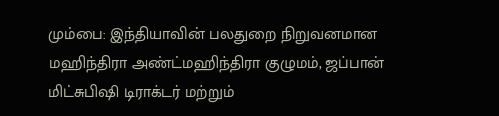மும்பை: இந்தியாவின் பலதுறை நிறுவனமான மஹிந்திரா அண்ட்மஹிந்திரா குழுமம், ஜப்பான் மிட்சுபிஷி டிராக்டர் மற்றும்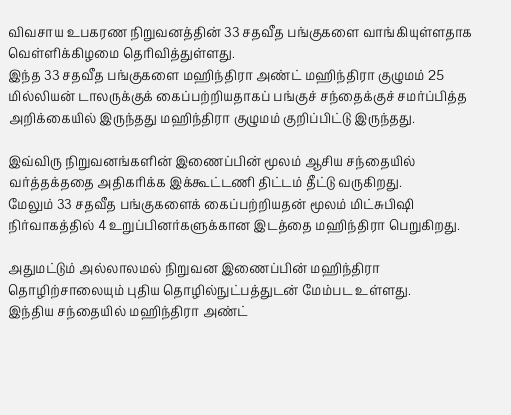விவசாய உபகரண நிறுவனத்தின் 33 சதவீத பங்குகளை வாங்கியுள்ளதாக வெள்ளிக்கிழமை தெரிவித்துள்ளது.
இந்த 33 சதவீத பங்குகளை மஹிந்திரா அண்ட் மஹிந்திரா குழுமம் 25 மில்லியன் டாலருக்குக் கைப்பற்றியதாகப் பங்குச் சந்தைக்குச் சமர்ப்பித்த அறிக்கையில் இருந்தது மஹிந்திரா குழுமம் குறிப்பிட்டு இருந்தது.

இவ்விரு நிறுவனங்களின் இணைப்பின் மூலம் ஆசிய சந்தையில் வர்த்தக்ததை அதிகரிக்க இக்கூட்டணி திட்டம் தீட்டு வருகிறது.
மேலும் 33 சதவீத பங்குகளைக் கைப்பற்றியதன் மூலம் மிட்சுபிஷி நிர்வாகத்தில் 4 உறுப்பினர்களுக்கான இடத்தை மஹிந்திரா பெறுகிறது.

அதுமட்டும் அல்லாலமல் நிறுவன இணைப்பின் மஹிந்திரா தொழிற்சாலையும் புதிய தொழில்நுட்பத்துடன் மேம்பட உள்ளது.
இந்திய சந்தையில் மஹிந்திரா அண்ட்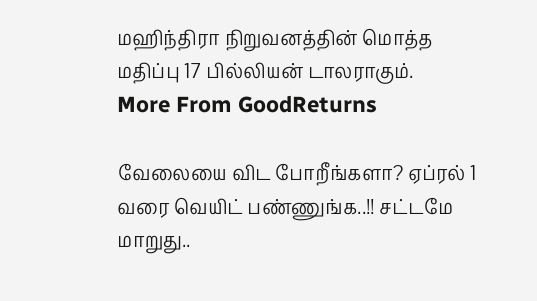மஹிந்திரா நிறுவனத்தின் மொத்த மதிப்பு 17 பில்லியன் டாலராகும்.
More From GoodReturns

வேலையை விட போறீங்களா? ஏப்ரல் 1 வரை வெயிட் பண்ணுங்க..!! சட்டமே மாறுது..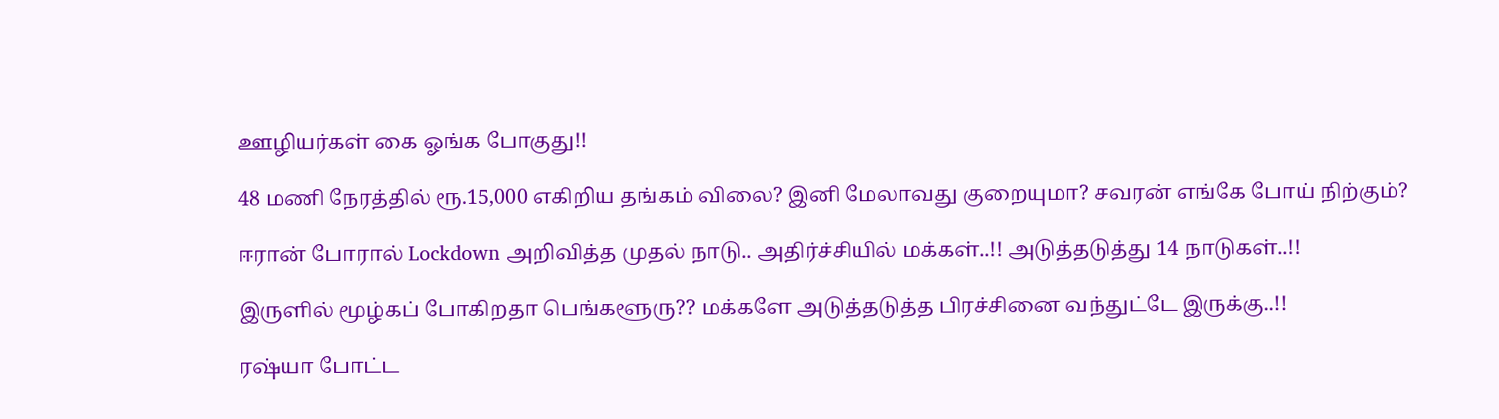ஊழியர்கள் கை ஓங்க போகுது!!

48 மணி நேரத்தில் ரூ.15,000 எகிறிய தங்கம் விலை? இனி மேலாவது குறையுமா? சவரன் எங்கே போய் நிற்கும்?

ஈரான் போரால் Lockdown அறிவித்த முதல் நாடு.. அதிர்ச்சியில் மக்கள்..!! அடுத்தடுத்து 14 நாடுகள்..!!

இருளில் மூழ்கப் போகிறதா பெங்களூரு?? மக்களே அடுத்தடுத்த பிரச்சினை வந்துட்டே இருக்கு..!!

ரஷ்யா போட்ட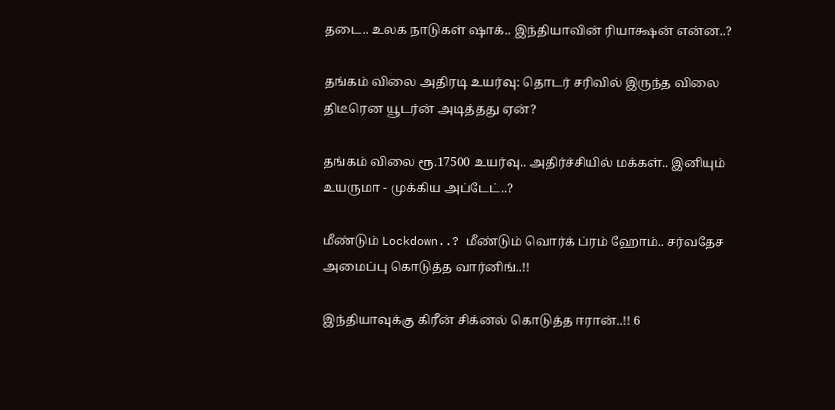தடை.. உலக நாடுகள் ஷாக்.. இந்தியாவின் ரியாக்ஷன் என்ன..?

தங்கம் விலை அதிரடி உயர்வு: தொடர் சரிவில் இருந்த விலை திடீரென யூடர்ன் அடித்தது ஏன்?

தங்கம் விலை ரூ.17500 உயர்வு.. அதிர்ச்சியில் மக்கள்.. இனியும் உயருமா - முக்கிய அப்டேட்..?

மீண்டும் Lockdown..? மீண்டும் வொர்க் ப்ரம் ஹோம்.. சர்வதேச அமைப்பு கொடுத்த வார்னிங்..!!

இந்தியாவுக்கு கிரீன் சிக்னல் கொடுத்த ஈரான்..!! 6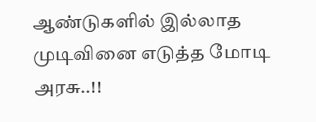ஆண்டுகளில் இல்லாத முடிவினை எடுத்த மோடி அரசு..!!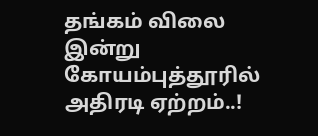தங்கம் விலை இன்று கோயம்புத்தூரில் அதிரடி ஏற்றம்..!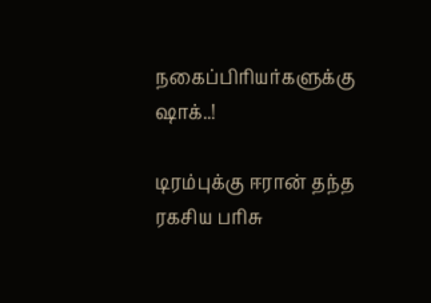நகைப்பிரியர்களுக்கு ஷாக்..!

டிரம்புக்கு ஈரான் தந்த ரகசிய பரிசு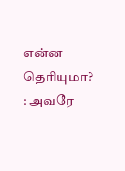என்ன தெரியுமா? : அவரே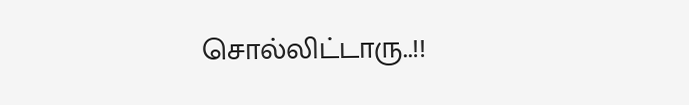சொல்லிட்டாரு..!!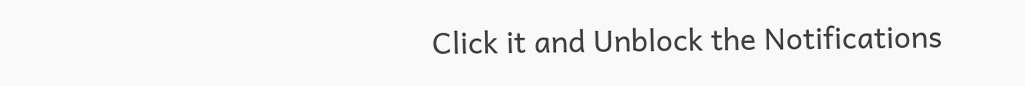Click it and Unblock the Notifications